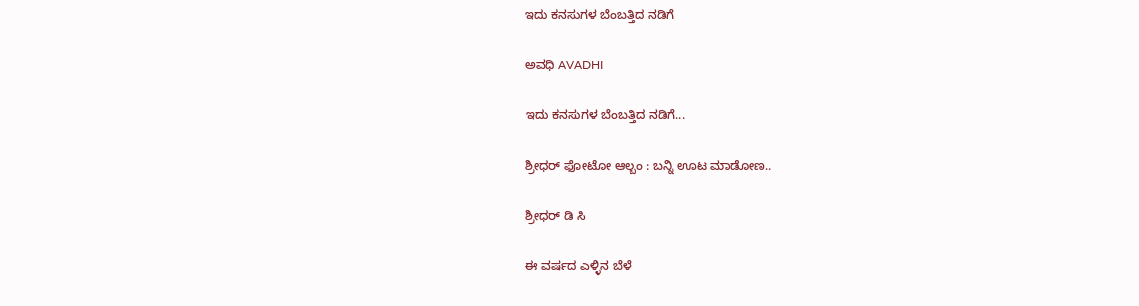ಇದು ಕನಸುಗಳ ಬೆಂಬತ್ತಿದ ನಡಿಗೆ‍

ಅವಧಿ AVADHI

ಇದು ಕನಸುಗಳ ಬೆಂಬತ್ತಿದ ನಡಿಗೆ...

ಶ್ರೀಧರ್ ಫೋಟೋ ಆಲ್ಬಂ : ಬನ್ನಿ ಊಟ ಮಾಡೋಣ..

ಶ್ರೀಧರ್ ಡಿ ಸಿ

ಈ ವರ್ಷದ ಎಳ್ಳಿನ ಬೆಳೆ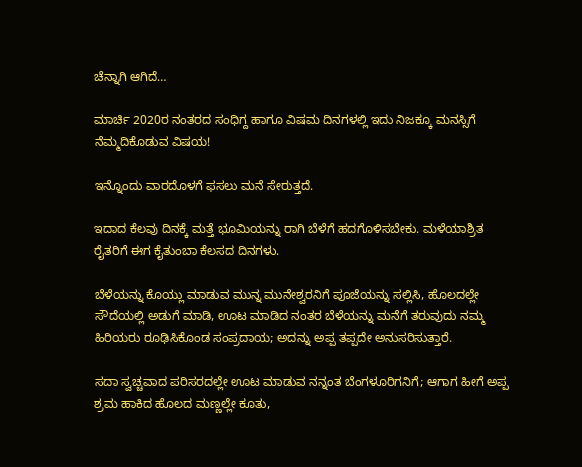ಚೆನ್ನಾಗಿ ಆಗಿದೆ…

ಮಾರ್ಚಿ 2020ರ ನಂತರದ ಸಂಧಿಗ್ದ ಹಾಗೂ ವಿಷಮ ದಿನಗಳಲ್ಲಿ ಇದು ನಿಜಕ್ಕೂ ಮನಸ್ಸಿಗೆ ನೆಮ್ಮದಿಕೊಡುವ ವಿಷಯ!

ಇನ್ನೊಂದು ವಾರದೊಳಗೆ ಫಸಲು ಮನೆ ಸೇರುತ್ತದೆ.

ಇದಾದ ಕೆಲವು ದಿನಕ್ಕೆ ಮತ್ತೆ ಭೂಮಿಯನ್ನು ರಾಗಿ ಬೆಳೆಗೆ ಹದಗೊಳಿಸಬೇಕು. ಮಳೆಯಾಶ್ರಿತ ರೈತರಿಗೆ ಈಗ ಕೈತುಂಬಾ ಕೆಲಸದ ದಿನಗಳು.

ಬೆಳೆಯನ್ನು ಕೊಯ್ಲು ಮಾಡುವ ಮುನ್ನ ಮುನೇಶ್ವರನಿಗೆ ಪೂಜೆಯನ್ನು ಸಲ್ಲಿಸಿ, ಹೊಲದಲ್ಲೇ ಸೌದೆಯಲ್ಲಿ ಅಡುಗೆ ಮಾಡಿ, ಊಟ ಮಾಡಿದ ನಂತರ ಬೆಳೆಯನ್ನು ಮನೆಗೆ ತರುವುದು ನಮ್ಮ ಹಿರಿಯರು ರೂಢಿಸಿಕೊಂಡ ಸಂಪ್ರದಾಯ; ಅದನ್ನು ಅಪ್ಪ ತಪ್ಪದೇ ಅನುಸರಿಸುತ್ತಾರೆ.

ಸದಾ ಸ್ವಚ್ಚವಾದ ಪರಿಸರದಲ್ಲೇ ಊಟ ಮಾಡುವ ನನ್ನಂತ ಬೆಂಗಳೂರಿಗನಿಗೆ; ಆಗಾಗ ಹೀಗೆ ಅಪ್ಪ ಶ್ರಮ ಹಾಕಿದ ಹೊಲದ ಮಣ್ಣಲ್ಲೇ ಕೂತು,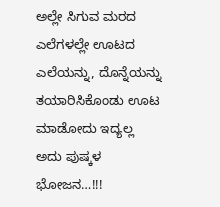ಅಲ್ಲೇ ಸಿಗುವ ಮರದ ಎಲೆಗಳಲ್ಲೇ ಊಟದ ಎಲೆಯನ್ನು, ದೊನ್ನೆಯನ್ನು ತಯಾರಿಸಿಕೊಂಡು ಊಟ ಮಾಡೋದು ಇದ್ಯಲ್ಲ ಅದು ಪುಷ್ಕಳ ಭೋಜನ…!!!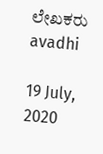ಲೇಖಕರು avadhi

19 July, 2020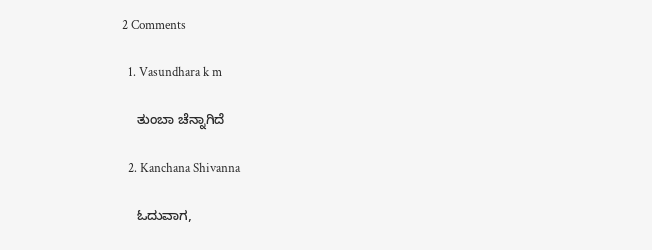2 Comments

  1. Vasundhara k m

    ತುಂಬಾ ಚೆನ್ನಾಗಿದೆ

  2. Kanchana Shivanna

    ಓದುವಾಗ,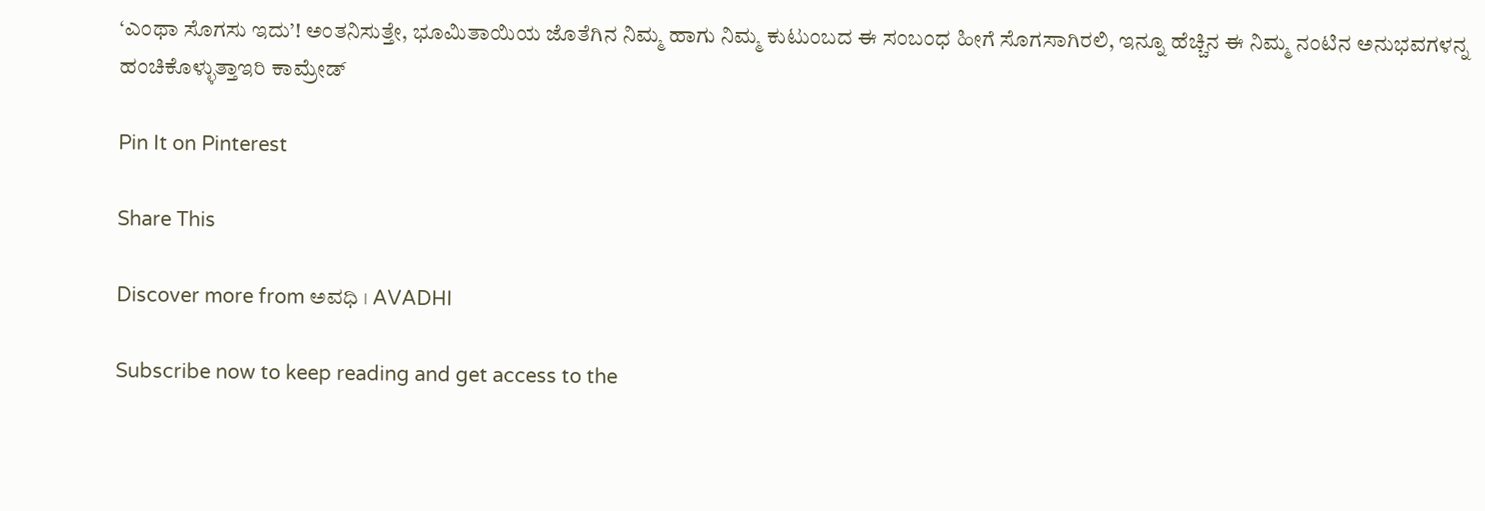‘ಎಂಥಾ ಸೊಗಸು ಇದು’! ಅಂತನಿಸುತ್ತೇ, ಭೂಮಿತಾಯಿಯ ಜೊತೆಗಿನ ನಿಮ್ಮ ಹಾಗು ನಿಮ್ಮ ಕುಟುಂಬದ ಈ ಸಂಬಂಧ ಹೀಗೆ ಸೊಗಸಾಗಿರಲಿ, ಇನ್ನೂ ಹೆಚ್ಚಿನ ಈ ನಿಮ್ಮ ನಂಟಿನ ಅನುಭವಗಳನ್ನ ಹಂಚಿಕೊಳ್ಳುತ್ತಾಇರಿ ಕಾಮ್ರೇಡ್

Pin It on Pinterest

Share This

Discover more from ಅವಧಿ । AVADHI

Subscribe now to keep reading and get access to the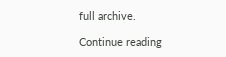full archive.

Continue reading